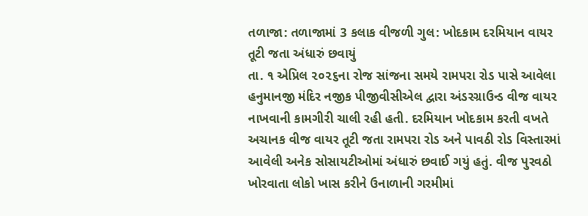તળાજા: તળાજામાં 3 કલાક વીજળી ગુલ: ખોદકામ દરમિયાન વાયર તૂટી જતા અંધારું છવાયું
તા. ૧ એપ્રિલ ૨૦૨૬ના રોજ સાંજના સમયે રામપરા રોડ પાસે આવેલા હનુમાનજી મંદિર નજીક પીજીવીસીએલ દ્વારા અંડરગ્રાઉન્ડ વીજ વાયર નાખવાની કામગીરી ચાલી રહી હતી. દરમિયાન ખોદકામ કરતી વખતે અચાનક વીજ વાયર તૂટી જતા રામપરા રોડ અને પાવઠી રોડ વિસ્તારમાં આવેલી અનેક સોસાયટીઓમાં અંધારું છવાઈ ગયું હતું. વીજ પુરવઠો ખોરવાતા લોકો ખાસ કરીને ઉનાળાની ગરમીમાં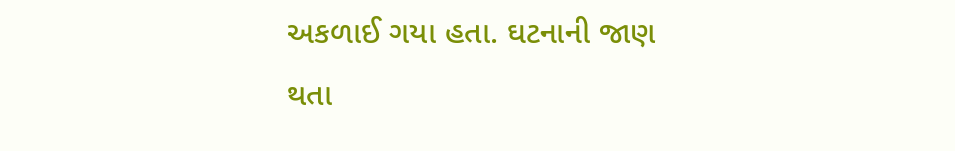અકળાઈ ગયા હતા. ઘટનાની જાણ થતા